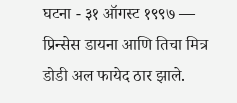घटना - ३१ ऑगस्ट १९९७ — प्रिन्सेस डायना आणि तिचा मित्र डोडी अल फायेद ठार झाले.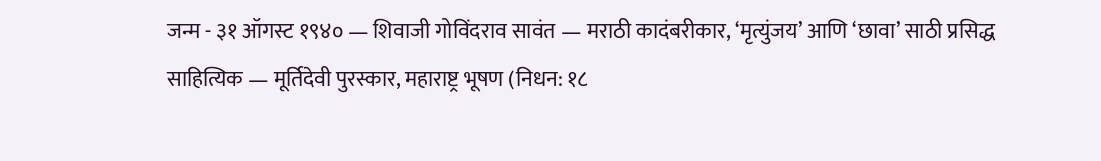जन्म - ३१ ऑगस्ट १९४० — शिवाजी गोविंदराव सावंत — मराठी कादंबरीकार, ‘मृत्युंजय’ आणि ‘छावा’ साठी प्रसिद्ध साहित्यिक — मूर्तिदेवी पुरस्कार, महाराष्ट्र भूषण (निधन: १८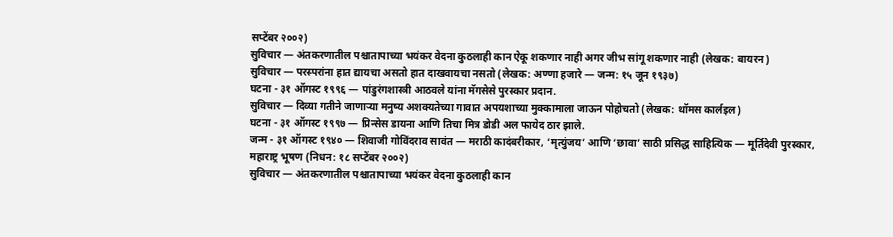सप्टेंबर २००२)
सुविचार — अंतकरणातील पश्चातापाच्या भयंकर वेदना कुठलाही कान ऐकू शकणार नाही अगर जीभ सांगू शकणार नाही (लेखक: बायरन)
सुविचार — परस्परांना हात द्यायचा असतो हात दाखवायचा नसतो (लेखक: अण्णा हजारे — जन्म: १५ जून १९३७)
घटना - ३१ ऑगस्ट १९९६ — पांडुरंगशास्त्री आठवले यांना मॅगसेसे पुरस्कार प्रदान.
सुविचार — दिव्या गतीने जाणाऱ्या मनुष्य अशक्यतेच्या गावात अपयशाच्या मुक्कामाला जाऊन पोहोचतो (लेखक: थॉमस कार्लइल)
घटना - ३१ ऑगस्ट १९९७ — प्रिन्सेस डायना आणि तिचा मित्र डोडी अल फायेद ठार झाले.
जन्म - ३१ ऑगस्ट १९४० — शिवाजी गोविंदराव सावंत — मराठी कादंबरीकार, ‘मृत्युंजय’ आणि ‘छावा’ साठी प्रसिद्ध साहित्यिक — मूर्तिदेवी पुरस्कार, महाराष्ट्र भूषण (निधन: १८ सप्टेंबर २००२)
सुविचार — अंतकरणातील पश्चातापाच्या भयंकर वेदना कुठलाही कान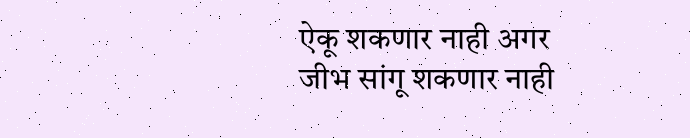ऐकू शकणार नाही अगर जीभ सांगू शकणार नाही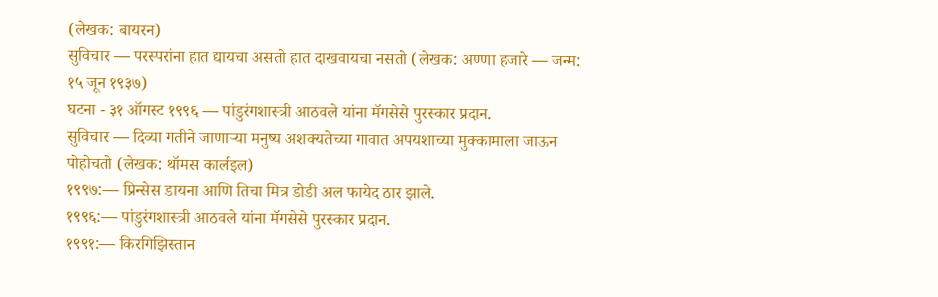(लेखक: बायरन)
सुविचार — परस्परांना हात द्यायचा असतो हात दाखवायचा नसतो (लेखक: अण्णा हजारे — जन्म: १५ जून १९३७)
घटना - ३१ ऑगस्ट १९९६ — पांडुरंगशास्त्री आठवले यांना मॅगसेसे पुरस्कार प्रदान.
सुविचार — दिव्या गतीने जाणाऱ्या मनुष्य अशक्यतेच्या गावात अपयशाच्या मुक्कामाला जाऊन पोहोचतो (लेखक: थॉमस कार्लइल)
१९९७:— प्रिन्सेस डायना आणि तिचा मित्र डोडी अल फायेद ठार झाले.
१९९६:— पांडुरंगशास्त्री आठवले यांना मॅगसेसे पुरस्कार प्रदान.
१९९१:— किरगिझिस्तान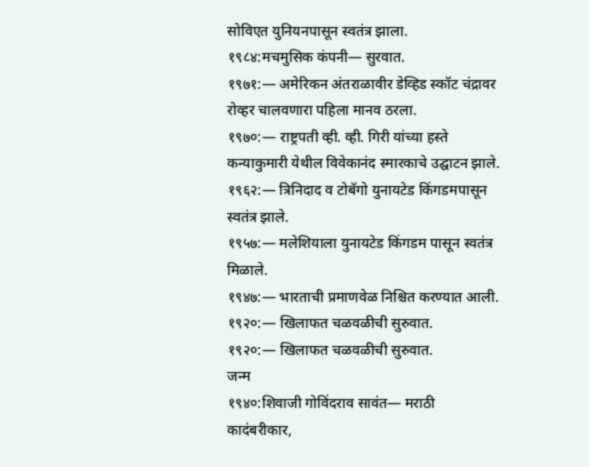सोविएत युनियनपासून स्वतंत्र झाला.
१९८४:मचमुसिक कंपनी— सुरवात.
१९७१:— अमेरिकन अंतराळावीर डेव्हिड स्कॉट चंद्रावर रोव्हर चालवणारा पहिला मानव ठरला.
१९७०:— राष्ट्रपती व्ही. व्ही. गिरी यांच्या हस्ते कन्याकुमारी येथील विवेकानंद स्मारकाचे उद्घाटन झाले.
१९६२:— त्रिनिदाद व टोबॅगो युनायटेड किंगडमपासून स्वतंत्र झाले.
१९५७:— मलेशियाला युनायटेड किंगडम पासून स्वतंत्र मिळाले.
१९४७:— भारताची प्रमाणवेळ निश्चित करण्यात आली.
१९२०:— खिलाफत चळवळीची सुरुवात.
१९२०:— खिलाफत चळवळीची सुरुवात.
जन्म
१९४०:शिवाजी गोविंदराव सावंत— मराठी कादंबरीकार,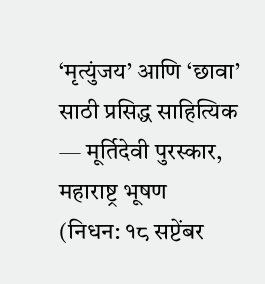‘मृत्युंजय’ आणि ‘छावा’ साठी प्रसिद्ध साहित्यिक — मूर्तिदेवी पुरस्कार, महाराष्ट्र भूषण
(निधन: १८ सप्टेंबर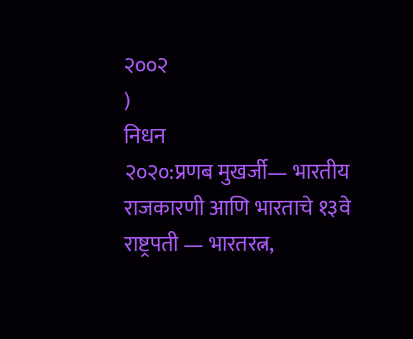२००२
)
निधन
२०२०:प्रणब मुखर्जी— भारतीय राजकारणी आणि भारताचे १३वे राष्ट्रपती — भारतरत्न,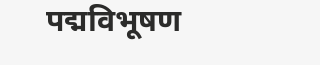पद्मविभूषण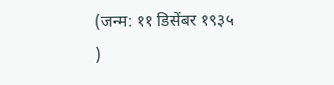(जन्म: ११ डिसेंबर १९३५
)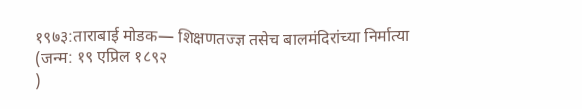१९७३:ताराबाई मोडक— शिक्षणतज्ज्ञ तसेच बालमंदिरांच्या निर्मात्या
(जन्म: १९ एप्रिल १८९२
)